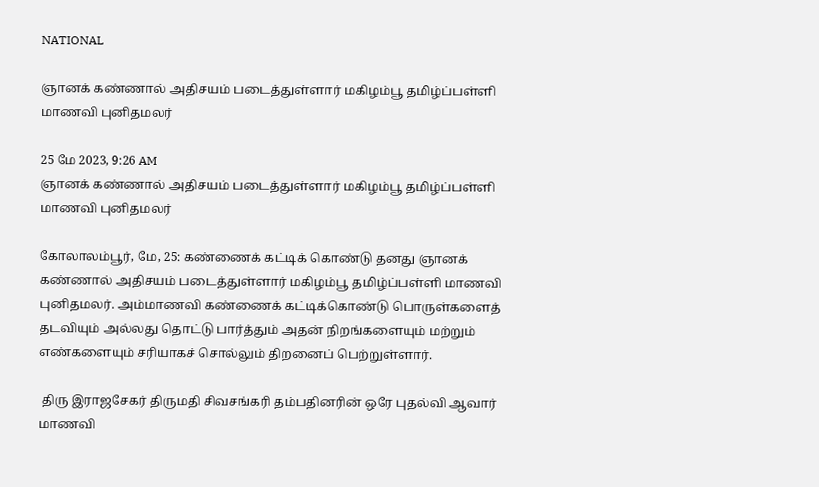NATIONAL

ஞானக் கண்ணால் அதிசயம் படைத்துள்ளார் மகிழம்பூ தமிழ்ப்பள்ளி மாணவி புனிதமலர்

25 மே 2023, 9:26 AM
ஞானக் கண்ணால் அதிசயம் படைத்துள்ளார் மகிழம்பூ தமிழ்ப்பள்ளி மாணவி புனிதமலர்

கோலாலம்பூர், மே, 25: கண்ணைக் கட்டிக் கொண்டு தனது ஞானக் கண்ணால் அதிசயம் படைத்துள்ளார் மகிழம்பூ தமிழ்ப்பள்ளி மாணவி புனிதமலர். அம்மாணவி கண்ணைக் கட்டிக்கொண்டு பொருள்களைத் தடவியும் அல்லது தொட்டு பார்த்தும் அதன் நிறங்களையும் மற்றும் எண்களையும் சரியாகச் சொல்லும் திறனைப் பெற்றுள்ளார்.

 திரு இராஜசேகர் திருமதி சிவசங்கரி தம்பதினரின் ஒரே புதல்வி ஆவார் மாணவி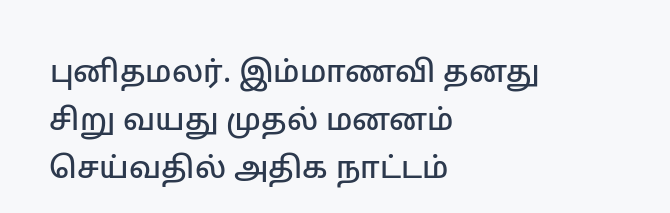புனிதமலர். இம்மாணவி தனது சிறு வயது முதல் மனனம் செய்வதில் அதிக நாட்டம்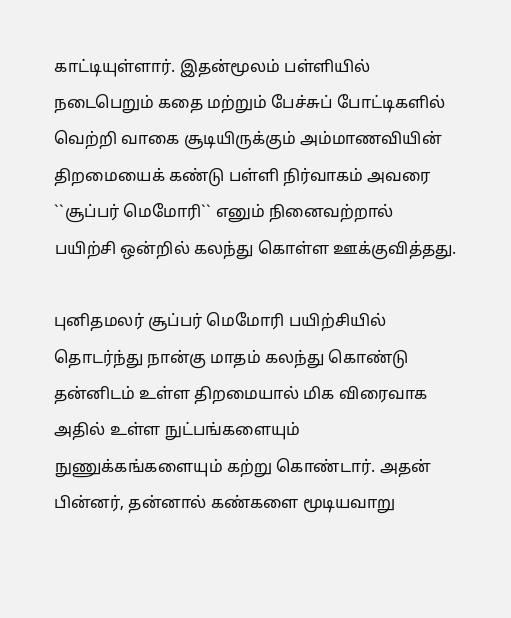காட்டியுள்ளார். இதன்மூலம் பள்ளியில் நடைபெறும் கதை மற்றும் பேச்சுப் போட்டிகளில் வெற்றி வாகை சூடியிருக்கும் அம்மாணவியின் திறமையைக் கண்டு பள்ளி நிர்வாகம் அவரை ``சூப்பர் மெமோரி`` எனும் நினைவற்றால் பயிற்சி ஒன்றில் கலந்து கொள்ள ஊக்குவித்தது.

புனிதமலர் சூப்பர் மெமோரி பயிற்சியில் தொடர்ந்து நான்கு மாதம் கலந்து கொண்டு தன்னிடம் உள்ள திறமையால் மிக விரைவாக அதில் உள்ள நுட்பங்களையும் நுணுக்கங்களையும் கற்று கொண்டார். அதன் பின்னர், தன்னால் கண்களை மூடியவாறு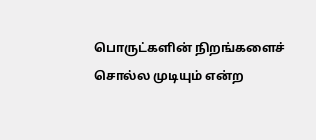பொருட்களின் நிறங்களைச் சொல்ல முடியும் என்ற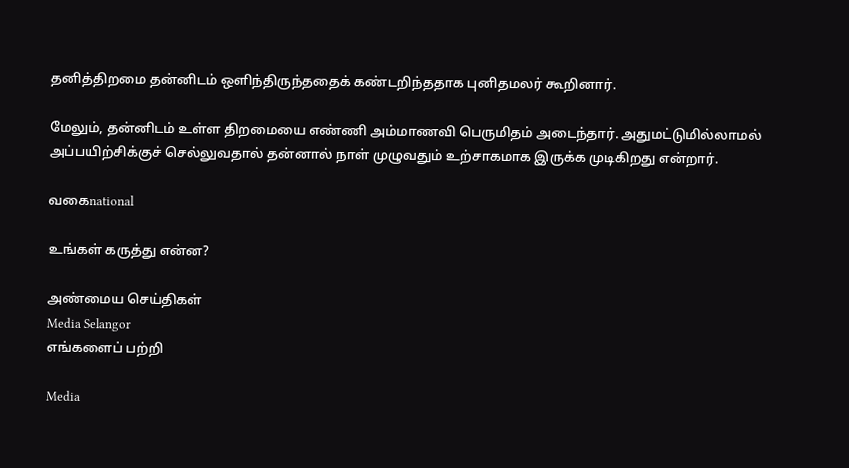தனித்திறமை தன்னிடம் ஒளிந்திருந்ததைக் கண்டறிந்ததாக புனிதமலர் கூறினார்.

மேலும், தன்னிடம் உள்ள திறமையை எண்ணி அம்மாணவி பெருமிதம் அடைந்தார். அதுமட்டுமில்லாமல் அப்பயிற்சிக்குச் செல்லுவதால் தன்னால் நாள் முழுவதும் உற்சாகமாக இருக்க முடிகிறது என்றார்.

வகைnational

உங்கள் கருத்து என்ன?

அண்மைய செய்திகள்
Media Selangor
எங்களைப் பற்றி

Media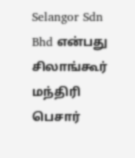Selangor Sdn Bhd என்பது சிலாங்கூர் மந்திரி பெசார்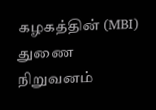கழகத்தின் (MBI) துணை நிறுவனம்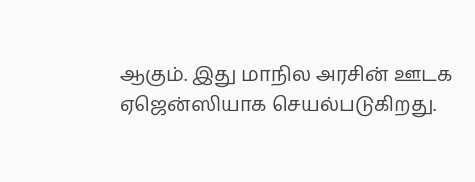ஆகும். இது மாநில அரசின் ஊடக ஏஜென்ஸியாக செயல்படுகிறது.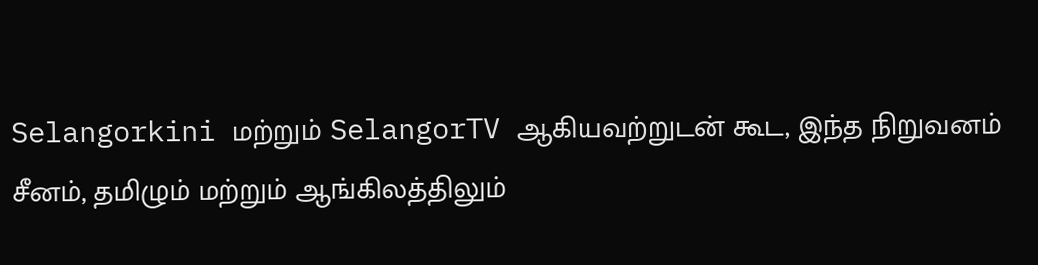Selangorkini மற்றும் SelangorTV ஆகியவற்றுடன் கூட, இந்த நிறுவனம் சீனம், தமிழும் மற்றும் ஆங்கிலத்திலும்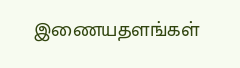இணையதளங்கள்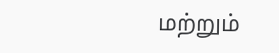மற்றும்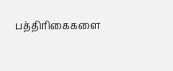பத்திரிகைகளை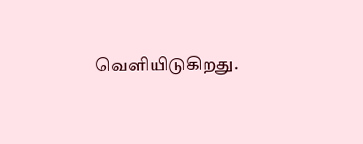வெளியிடுகிறது.